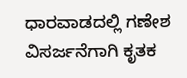ಧಾರವಾಡದಲ್ಲಿ ಗಣೇಶ ವಿಸರ್ಜನೆಗಾಗಿ ಕೃತಕ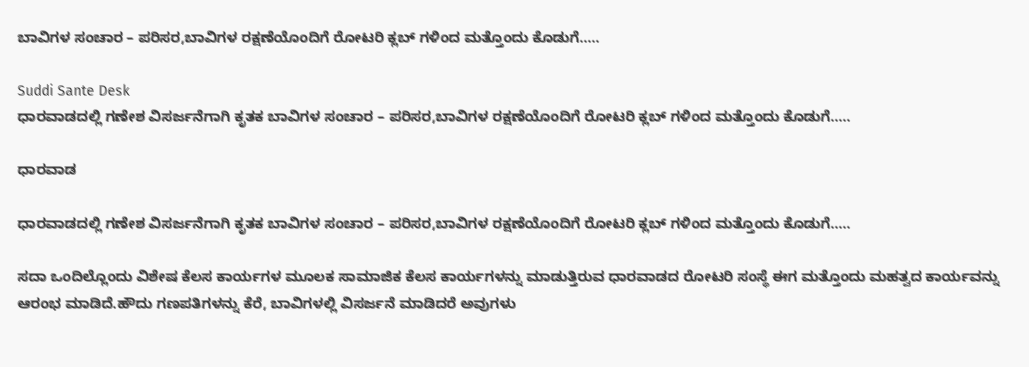ಬಾವಿಗಳ ಸಂಚಾರ – ಪರಿಸರ,ಬಾವಿಗಳ ರಕ್ಷಣೆಯೊಂದಿಗೆ ರೋಟರಿ ಕ್ಲಬ್ ಗಳಿಂದ ಮತ್ತೊಂದು ಕೊಡುಗೆ…..

Suddi Sante Desk
ಧಾರವಾಡದಲ್ಲಿ ಗಣೇಶ ವಿಸರ್ಜನೆಗಾಗಿ ಕೃತಕ ಬಾವಿಗಳ ಸಂಚಾರ – ಪರಿಸರ,ಬಾವಿಗಳ ರಕ್ಷಣೆಯೊಂದಿಗೆ ರೋಟರಿ ಕ್ಲಬ್ ಗಳಿಂದ ಮತ್ತೊಂದು ಕೊಡುಗೆ…..

ಧಾರವಾಡ

ಧಾರವಾಡದಲ್ಲಿ ಗಣೇಶ ವಿಸರ್ಜನೆಗಾಗಿ ಕೃತಕ ಬಾವಿಗಳ ಸಂಚಾರ – ಪರಿಸರ,ಬಾವಿಗಳ ರಕ್ಷಣೆಯೊಂದಿಗೆ ರೋಟರಿ ಕ್ಲಬ್ ಗಳಿಂದ ಮತ್ತೊಂದು ಕೊಡುಗೆ…..

ಸದಾ ಒಂದಿಲ್ಲೊಂದು ವಿಶೇಷ ಕೆಲಸ ಕಾರ್ಯಗಳ ಮೂಲಕ ಸಾಮಾಜಿಕ ಕೆಲಸ ಕಾರ್ಯಗಳನ್ನು ಮಾಡುತ್ತಿರುವ ಧಾರವಾಡದ ರೋಟರಿ ಸಂಸ್ಥೆ ಈಗ ಮತ್ತೊಂದು ಮಹತ್ವದ ಕಾರ್ಯವನ್ನು ಆರಂಭ ಮಾಡಿದೆ.ಹೌದು ಗಣಪತಿಗಳನ್ನು ಕೆರೆ, ಬಾವಿಗಳಲ್ಲಿ ವಿಸರ್ಜನೆ ಮಾಡಿದರೆ ಅವುಗಳು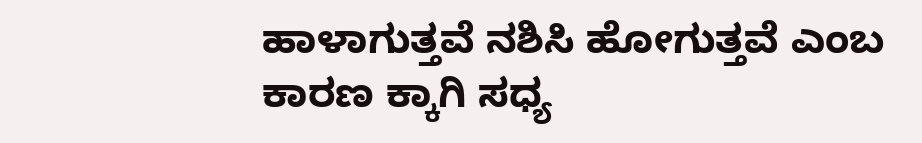ಹಾಳಾಗುತ್ತವೆ ನಶಿಸಿ ಹೋಗುತ್ತವೆ ಎಂಬ ಕಾರಣ ಕ್ಕಾಗಿ ಸಧ್ಯ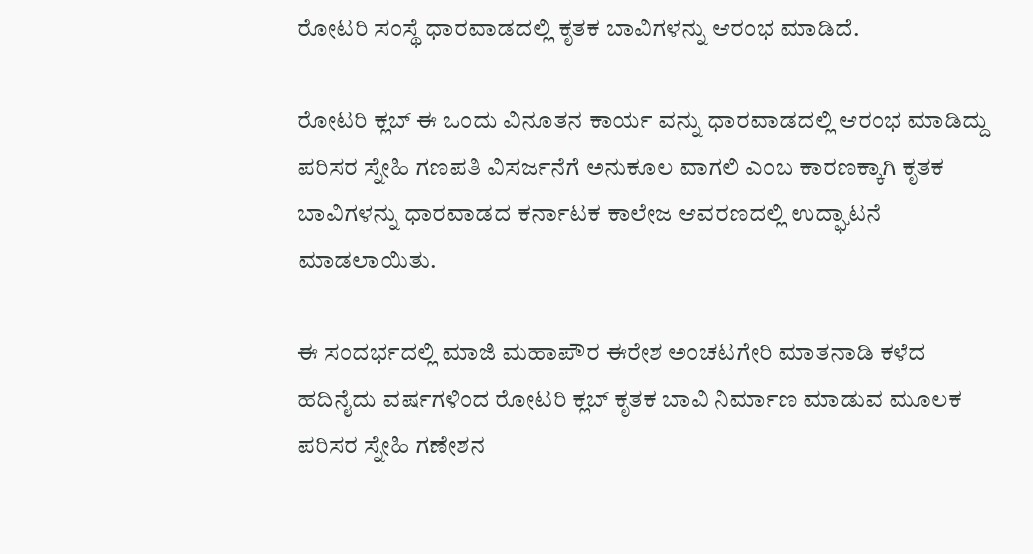ರೋಟರಿ ಸಂಸ್ಥೆ ಧಾರವಾಡದಲ್ಲಿ ಕೃತಕ ಬಾವಿಗಳನ್ನು ಆರಂಭ ಮಾಡಿದೆ.

ರೋಟರಿ‌ ಕ್ಲಬ್ ಈ ಒಂದು ವಿನೂತನ ಕಾರ್ಯ ವನ್ನು ಧಾರವಾಡದಲ್ಲಿ ಆರಂಭ ಮಾಡಿದ್ದು ಪರಿಸರ ಸ್ನೇಹಿ ಗಣಪತಿ ವಿಸರ್ಜನೆಗೆ ಅನುಕೂಲ ವಾಗಲಿ ಎಂಬ ಕಾರಣಕ್ಕಾಗಿ ಕೃತಕ ಬಾವಿಗಳನ್ನು ಧಾರವಾಡದ ಕರ್ನಾಟಕ ಕಾಲೇಜ ಆವರಣದಲ್ಲಿ ಉದ್ಘಾಟನೆ ಮಾಡಲಾಯಿತು.

ಈ ಸಂದರ್ಭದಲ್ಲಿ ಮಾಜಿ ಮಹಾಪೌರ ಈರೇಶ ಅಂಚಟಗೇರಿ ಮಾತನಾಡಿ ಕಳೆದ ಹದಿನೈದು ವರ್ಷಗಳಿಂದ ರೋಟರಿ ಕ್ಲಬ್ ಕೃತಕ‌ ಬಾವಿ ನಿರ್ಮಾಣ ಮಾಡುವ ಮೂಲಕ ಪರಿಸರ ಸ್ನೇಹಿ ಗಣೇಶನ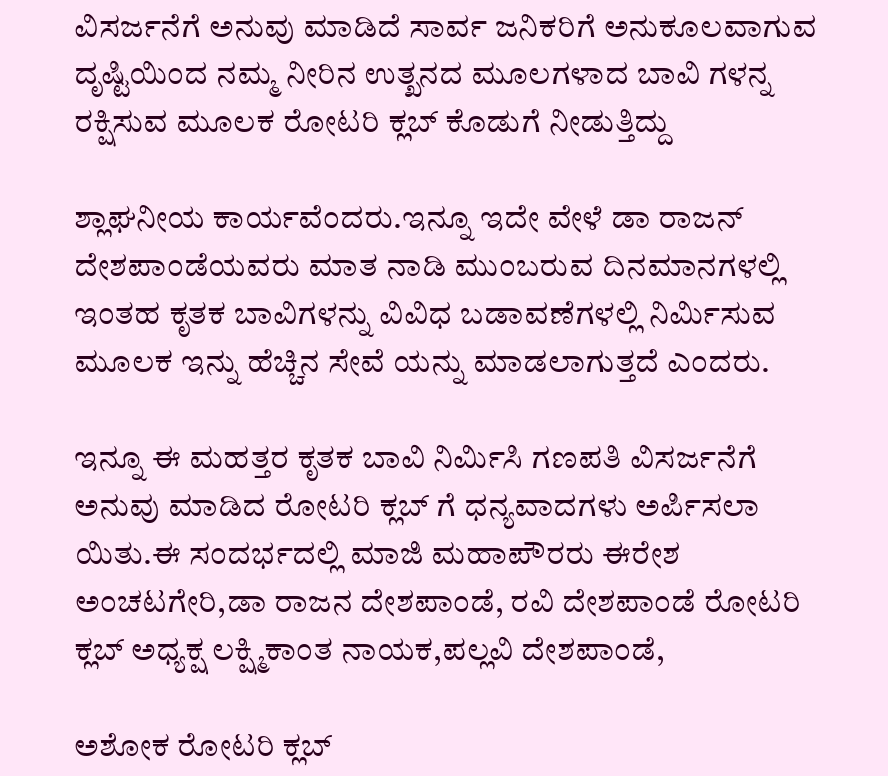ವಿಸರ್ಜನೆಗೆ ಅನುವು ಮಾಡಿದೆ ಸಾರ್ವ ಜನಿಕರಿಗೆ ಅನುಕೂಲವಾಗುವ ದೃಷ್ಟಿಯಿಂದ ನಮ್ಮ ನೀರಿನ ಉತ್ಖನದ ಮೂಲಗಳಾದ ಬಾವಿ ಗಳನ್ನ ರಕ್ಷಿಸುವ ಮೂಲಕ ರೋಟರಿ ಕ್ಲಬ್ ಕೊಡುಗೆ ನೀಡುತ್ತಿದ್ದು

ಶ್ಲಾಘನೀಯ ಕಾರ್ಯವೆಂದರು.ಇನ್ನೂ ಇದೇ ವೇಳೆ ಡಾ ರಾಜನ್ ದೇಶಪಾಂಡೆಯವರು ಮಾತ ನಾಡಿ ಮುಂಬರುವ ದಿನಮಾನಗಳಲ್ಲಿ ಇಂತಹ ಕೃತಕ ಬಾವಿಗಳನ್ನು ವಿವಿಧ ಬಡಾವಣೆಗಳಲ್ಲಿ ನಿರ್ಮಿಸುವ ಮೂಲಕ ಇನ್ನು ಹೆಚ್ಚಿನ ಸೇವೆ ಯನ್ನು ಮಾಡಲಾಗುತ್ತದೆ ಎಂದರು.

ಇನ್ನೂ ಈ ಮಹತ್ತರ ಕೃತಕ ಬಾವಿ ನಿರ್ಮಿಸಿ ಗಣಪತಿ ವಿಸರ್ಜನೆಗೆ ಅನುವು ಮಾಡಿದ ರೋಟರಿ ಕ್ಲಬ್ ಗೆ ಧನ್ಯವಾದಗಳು ಅರ್ಪಿಸಲಾ ಯಿತು.ಈ ಸಂದರ್ಭದಲ್ಲಿ ಮಾಜಿ ಮಹಾಪೌರರು ಈರೇಶ ಅಂಚಟಗೇರಿ,ಡಾ ರಾಜನ ದೇಶಪಾಂಡೆ, ರವಿ ದೇಶಪಾಂಡೆ ರೋಟರಿ ಕ್ಲಬ್ ಅಧ್ಯಕ್ಷ ಲಕ್ಷ್ಮಿಕಾಂತ ನಾಯಕ,ಪಲ್ಲವಿ ದೇಶಪಾಂಡೆ,

ಅಶೋಕ ರೋಟರಿ ಕ್ಲಬ್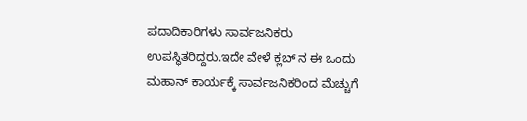ಪದಾದಿಕಾರಿಗಳು ಸಾರ್ವಜನಿಕರು ಉಪಸ್ಥಿತರಿದ್ದರು.ಇದೇ ವೇಳೆ ಕ್ಲಬ್ ನ ಈ ಒಂದು ಮಹಾನ್ ಕಾರ್ಯಕ್ಕೆ ಸಾರ್ವಜನಿಕರಿಂದ ಮೆಚ್ಚುಗೆ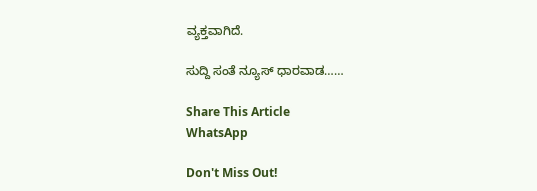ವ್ಯಕ್ತವಾಗಿದೆ.

ಸುದ್ದಿ ಸಂತೆ ನ್ಯೂಸ್ ಧಾರವಾಡ……

Share This Article
WhatsApp

Don't Miss Out!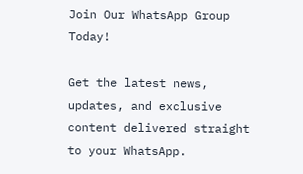Join Our WhatsApp Group Today!

Get the latest news, updates, and exclusive content delivered straight to your WhatsApp.